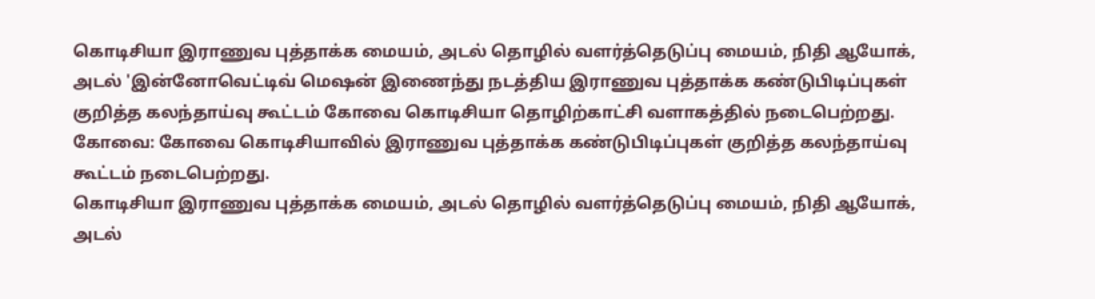கொடிசியா இராணுவ புத்தாக்க மையம், அடல் தொழில் வளர்த்தெடுப்பு மையம், நிதி ஆயோக், அடல் 'இன்னோவெட்டிவ் மெஷன் இணைந்து நடத்திய இராணுவ புத்தாக்க கண்டுபிடிப்புகள் குறித்த கலந்தாய்வு கூட்டம் கோவை கொடிசியா தொழிற்காட்சி வளாகத்தில் நடைபெற்றது.
கோவை: கோவை கொடிசியாவில் இராணுவ புத்தாக்க கண்டுபிடிப்புகள் குறித்த கலந்தாய்வு கூட்டம் நடைபெற்றது.
கொடிசியா இராணுவ புத்தாக்க மையம், அடல் தொழில் வளர்த்தெடுப்பு மையம், நிதி ஆயோக், அடல்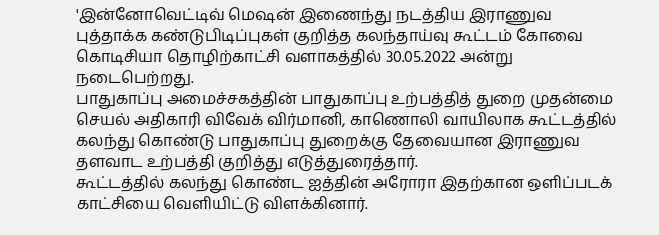'இன்னோவெட்டிவ் மெஷன் இணைந்து நடத்திய இராணுவ புத்தாக்க கண்டுபிடிப்புகள் குறித்த கலந்தாய்வு கூட்டம் கோவை கொடிசியா தொழிற்காட்சி வளாகத்தில் 30.05.2022 அன்று நடைபெற்றது.
பாதுகாப்பு அமைச்சகத்தின் பாதுகாப்பு உற்பத்தித் துறை முதன்மை செயல் அதிகாரி விவேக் விர்மானி, காணொலி வாயிலாக கூட்டத்தில் கலந்து கொண்டு பாதுகாப்பு துறைக்கு தேவையான இராணுவ தளவாட உற்பத்தி குறித்து எடுத்துரைத்தார்.
கூட்டத்தில் கலந்து கொண்ட ஐத்தின் அரோரா இதற்கான ஒளிப்படக் காட்சியை வெளியிட்டு விளக்கினார்.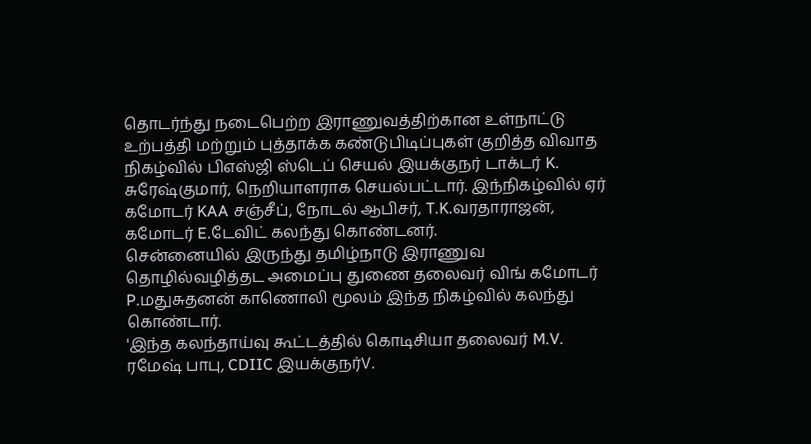தொடர்ந்து நடைபெற்ற இராணுவத்திற்கான உள்நாட்டு உற்பத்தி மற்றும் புத்தாக்க கண்டுபிடிப்புகள் குறித்த விவாத நிகழ்வில் பிஎஸ்ஜி ஸ்டெப் செயல் இயக்குநர் டாக்டர் K. சுரேஷ்குமார், நெறியாளராக செயல்பட்டார். இந்நிகழ்வில் ஏர் கமோடர் KAA சஞ்சீப், நோடல் ஆபிசர், T.K.வரதாராஜன், கமோடர் E.டேவிட் கலந்து கொண்டனர்.
சென்னையில் இருந்து தமிழ்நாடு இராணுவ தொழில்வழித்தட அமைப்பு துணை தலைவர் விங் கமோடர் P.மதுசுதனன் காணொலி மூலம் இந்த நிகழ்வில் கலந்து கொண்டார்.
'இந்த கலந்தாய்வு கூட்டத்தில் கொடிசியா தலைவர் M.V. ரமேஷ் பாபு, CDIIC இயக்குநர்V.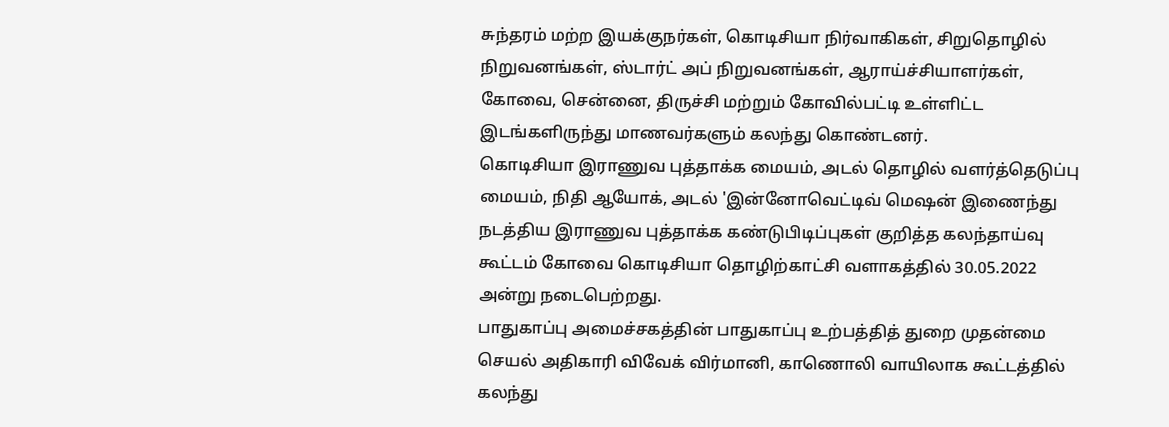சுந்தரம் மற்ற இயக்குநர்கள், கொடிசியா நிர்வாகிகள், சிறுதொழில் நிறுவனங்கள், ஸ்டார்ட் அப் நிறுவனங்கள், ஆராய்ச்சியாளர்கள், கோவை, சென்னை, திருச்சி மற்றும் கோவில்பட்டி உள்ளிட்ட இடங்களிருந்து மாணவர்களும் கலந்து கொண்டனர்.
கொடிசியா இராணுவ புத்தாக்க மையம், அடல் தொழில் வளர்த்தெடுப்பு மையம், நிதி ஆயோக், அடல் 'இன்னோவெட்டிவ் மெஷன் இணைந்து நடத்திய இராணுவ புத்தாக்க கண்டுபிடிப்புகள் குறித்த கலந்தாய்வு கூட்டம் கோவை கொடிசியா தொழிற்காட்சி வளாகத்தில் 30.05.2022 அன்று நடைபெற்றது.
பாதுகாப்பு அமைச்சகத்தின் பாதுகாப்பு உற்பத்தித் துறை முதன்மை செயல் அதிகாரி விவேக் விர்மானி, காணொலி வாயிலாக கூட்டத்தில் கலந்து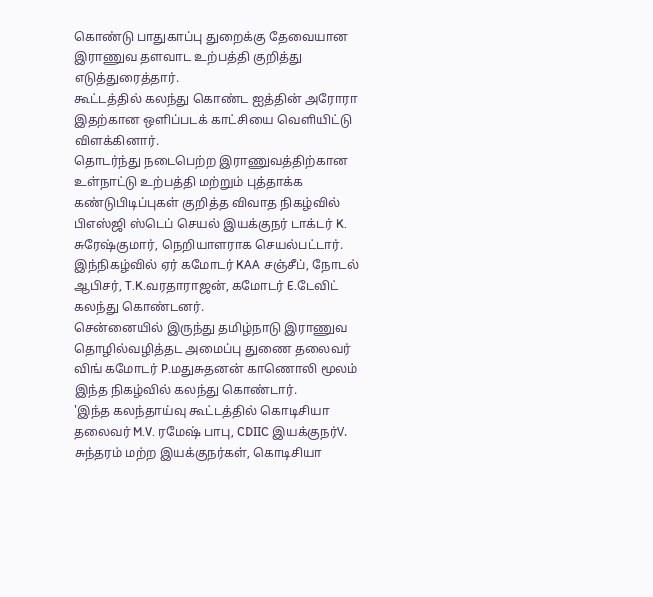கொண்டு பாதுகாப்பு துறைக்கு தேவையான இராணுவ தளவாட உற்பத்தி குறித்து எடுத்துரைத்தார்.
கூட்டத்தில் கலந்து கொண்ட ஐத்தின் அரோரா இதற்கான ஒளிப்படக் காட்சியை வெளியிட்டு விளக்கினார்.
தொடர்ந்து நடைபெற்ற இராணுவத்திற்கான உள்நாட்டு உற்பத்தி மற்றும் புத்தாக்க கண்டுபிடிப்புகள் குறித்த விவாத நிகழ்வில் பிஎஸ்ஜி ஸ்டெப் செயல் இயக்குநர் டாக்டர் K. சுரேஷ்குமார், நெறியாளராக செயல்பட்டார். இந்நிகழ்வில் ஏர் கமோடர் KAA சஞ்சீப், நோடல் ஆபிசர், T.K.வரதாராஜன், கமோடர் E.டேவிட் கலந்து கொண்டனர்.
சென்னையில் இருந்து தமிழ்நாடு இராணுவ தொழில்வழித்தட அமைப்பு துணை தலைவர் விங் கமோடர் P.மதுசுதனன் காணொலி மூலம் இந்த நிகழ்வில் கலந்து கொண்டார்.
'இந்த கலந்தாய்வு கூட்டத்தில் கொடிசியா தலைவர் M.V. ரமேஷ் பாபு, CDIIC இயக்குநர்V. சுந்தரம் மற்ற இயக்குநர்கள், கொடிசியா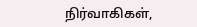நிர்வாகிகள்,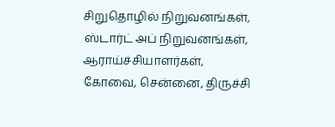சிறுதொழில் நிறுவனங்கள், ஸ்டார்ட் அப் நிறுவனங்கள், ஆராய்ச்சியாளர்கள், கோவை, சென்னை, திருச்சி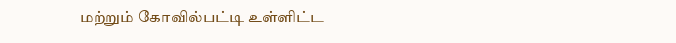மற்றும் கோவில்பட்டி உள்ளிட்ட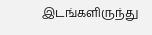இடங்களிருந்து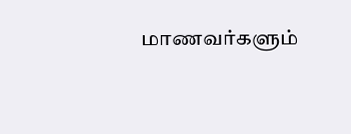மாணவர்களும்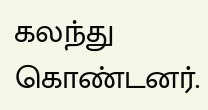கலந்து கொண்டனர்.